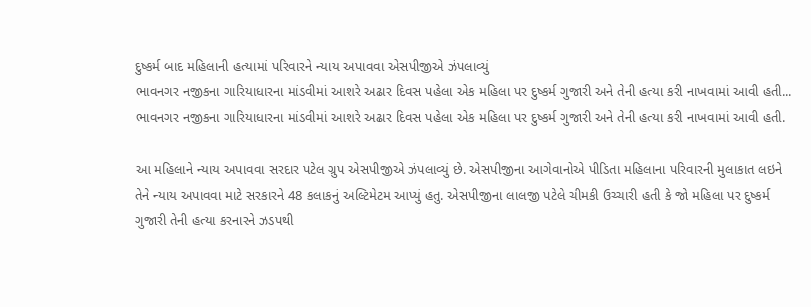દુષ્કર્મ બાદ મહિલાની હત્યામાં પરિવારને ન્યાય અપાવવા એસપીજીએ ઝંપલાવ્યું
ભાવનગર નજીકના ગારિયાધારના માંડવીમાં આશરે અઢાર દિવસ પહેલા એક મહિલા પર દુષ્કર્મ ગુજારી અને તેની હત્યા કરી નાખવામાં આવી હતી...
ભાવનગર નજીકના ગારિયાધારના માંડવીમાં આશરે અઢાર દિવસ પહેલા એક મહિલા પર દુષ્કર્મ ગુજારી અને તેની હત્યા કરી નાખવામાં આવી હતી.

આ મહિલાને ન્યાય અપાવવા સરદાર પટેલ ગ્રુપ એસપીજીએ ઝંપલાવ્યું છે. એસપીજીના આગેવાનોએ પીડિતા મહિલાના પરિવારની મુલાકાત લઇને તેને ન્યાય અપાવવા માટે સરકારને 48 કલાકનું અલ્ટિમેટમ આપ્યું હતુ. એસપીજીના લાલજી પટેલે ચીમકી ઉચ્ચારી હતી કે જો મહિલા પર દુષ્કર્મ ગુજારી તેની હત્યા કરનારને ઝડપથી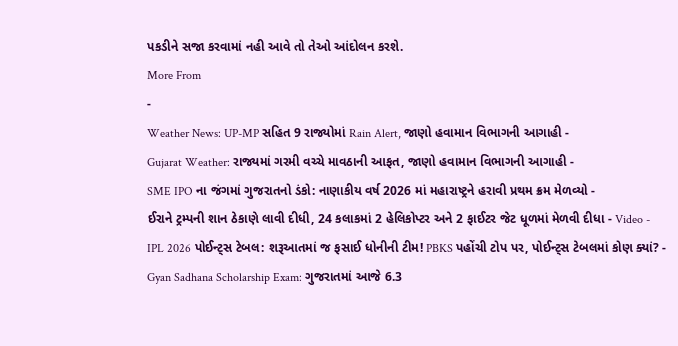પકડીને સજા કરવામાં નહી આવે તો તેઓ આંદોલન કરશે.
More From
-
Weather News: UP-MP સહિત 9 રાજ્યોમાં Rain Alert, જાણો હવામાન વિભાગની આગાહી -
Gujarat Weather: રાજ્યમાં ગરમી વચ્ચે માવઠાની આફત, જાણો હવામાન વિભાગની આગાહી -
SME IPO ના જંગમાં ગુજરાતનો ડંકો: નાણાકીય વર્ષ 2026 માં મહારાષ્ટ્રને હરાવી પ્રથમ ક્રમ મેળવ્યો -
ઈરાને ટ્રમ્પની શાન ઠેકાણે લાવી દીધી, 24 કલાકમાં 2 હેલિકોપ્ટર અને 2 ફાઈટર જેટ ધૂળમાં મેળવી દીધા - Video -
IPL 2026 પોઈન્ટ્સ ટેબલ: શરૂઆતમાં જ ફસાઈ ધોનીની ટીમ! PBKS પહોંચી ટોપ પર, પોઈન્ટ્સ ટેબલમાં કોણ ક્યાં? -
Gyan Sadhana Scholarship Exam: ગુજરાતમાં આજે 6.3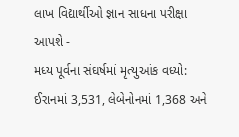લાખ વિદ્યાર્થીઓ જ્ઞાન સાધના પરીક્ષા આપશે -
મધ્ય પૂર્વના સંઘર્ષમાં મૃત્યુઆંક વધ્યો: ઈરાનમાં 3,531, લેબેનોનમાં 1,368 અને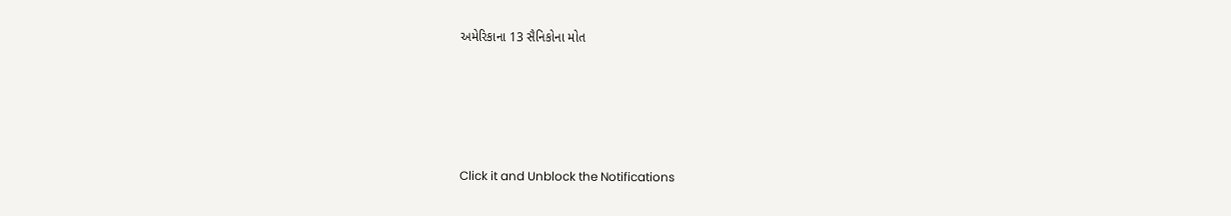અમેરિકાના 13 સૈનિકોના મોત







Click it and Unblock the Notifications